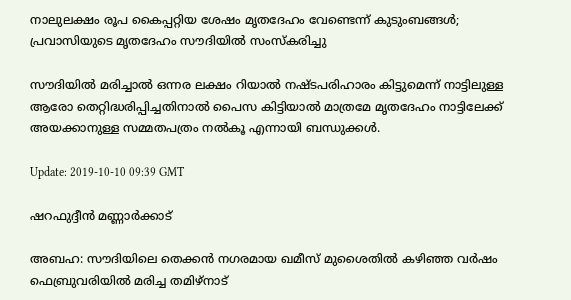നാലുലക്ഷം രൂപ കൈപ്പറ്റിയ ശേഷം മൃതദേഹം വേണ്ടെന്ന് കുടുംബങ്ങള്‍; പ്രവാസിയുടെ മൃതദേഹം സൗദിയില്‍ സംസ്‌കരിച്ചു

സൗദിയില്‍ മരിച്ചാല്‍ ഒന്നര ലക്ഷം റിയാല്‍ നഷ്ടപരിഹാരം കിട്ടുമെന്ന് നാട്ടിലുള്ള ആരോ തെറ്റിദ്ധരിപ്പിച്ചതിനാല്‍ പൈസ കിട്ടിയാല്‍ മാത്രമേ മൃതദേഹം നാട്ടിലേക്ക് അയക്കാനുള്ള സമ്മതപത്രം നല്‍കൂ എന്നായി ബന്ധുക്കള്‍.

Update: 2019-10-10 09:39 GMT

ഷറഫുദ്ദീന്‍ മണ്ണാര്‍ക്കാട്

അബഹ: സൗദിയിലെ തെക്കന്‍ നഗരമായ ഖമീസ് മുശൈതില്‍ കഴിഞ്ഞ വര്‍ഷം ഫെബ്രുവരിയില്‍ മരിച്ച തമിഴ്‌നാട്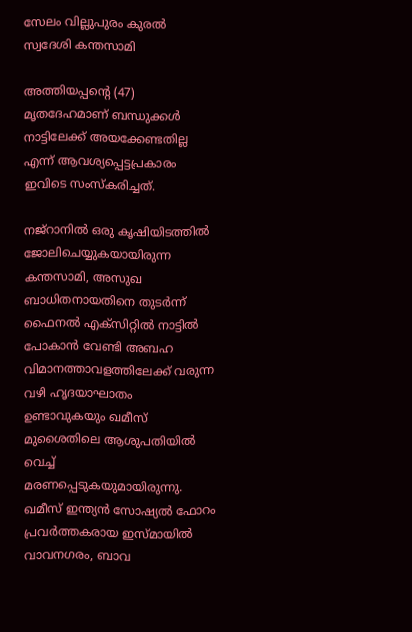സേലം വില്ലുപുരം കുരല്‍ സ്വദേശി കന്തസാമി

അത്തിയപ്പന്റെ (47) മൃതദേഹമാണ് ബന്ധുക്കള്‍ നാട്ടിലേക്ക് അയക്കേണ്ടതില്ല എന്ന് ആവശ്യപ്പെട്ടപ്രകാരം ഇവിടെ സംസ്‌കരിച്ചത്.

നജ്‌റാനില്‍ ഒരു കൃഷിയിടത്തില്‍ ജോലിചെയ്യുകയായിരുന്ന കന്തസാമി, അസുഖ ബാധിതനായതിനെ തുടര്‍ന്ന് ഫൈനല്‍ എക്‌സിറ്റില്‍ നാട്ടില്‍ പോകാന്‍ വേണ്ടി അബഹ വിമാനത്താവളത്തിലേക്ക് വരുന്ന വഴി ഹൃദയാഘാതം ഉണ്ടാവുകയും ഖമീസ് മുശൈതിലെ ആശുപതിയില്‍ വെച്ച് മരണപ്പെടുകയുമായിരുന്നു. ഖമീസ് ഇന്ത്യന്‍ സോഷ്യല്‍ ഫോറം പ്രവര്‍ത്തകരായ ഇസ്മായില്‍ വാവനഗരം, ബാവ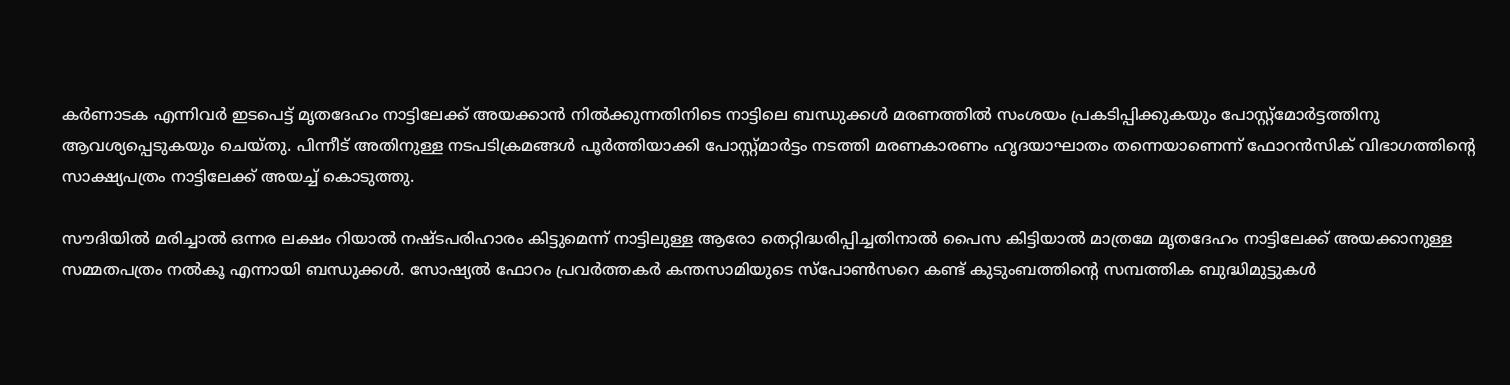കര്‍ണാടക എന്നിവര്‍ ഇടപെട്ട് മൃതദേഹം നാട്ടിലേക്ക് അയക്കാന്‍ നില്‍ക്കുന്നതിനിടെ നാട്ടിലെ ബന്ധുക്കള്‍ മരണത്തില്‍ സംശയം പ്രകടിപ്പിക്കുകയും പോസ്റ്റ്‌മോര്‍ട്ടത്തിനു ആവശ്യപ്പെടുകയും ചെയ്തു. പിന്നീട് അതിനുള്ള നടപടിക്രമങ്ങള്‍ പൂര്‍ത്തിയാക്കി പോസ്റ്റ്മാര്‍ട്ടം നടത്തി മരണകാരണം ഹൃദയാഘാതം തന്നെയാണെന്ന് ഫോറന്‍സിക് വിഭാഗത്തിന്റെ സാക്ഷ്യപത്രം നാട്ടിലേക്ക് അയച്ച് കൊടുത്തു.

സൗദിയില്‍ മരിച്ചാല്‍ ഒന്നര ലക്ഷം റിയാല്‍ നഷ്ടപരിഹാരം കിട്ടുമെന്ന് നാട്ടിലുള്ള ആരോ തെറ്റിദ്ധരിപ്പിച്ചതിനാല്‍ പൈസ കിട്ടിയാല്‍ മാത്രമേ മൃതദേഹം നാട്ടിലേക്ക് അയക്കാനുള്ള സമ്മതപത്രം നല്‍കൂ എന്നായി ബന്ധുക്കള്‍. സോഷ്യല്‍ ഫോറം പ്രവര്‍ത്തകര്‍ കന്തസാമിയുടെ സ്‌പോണ്‍സറെ കണ്ട് കുടുംബത്തിന്റെ സമ്പത്തിക ബുദ്ധിമുട്ടുകള്‍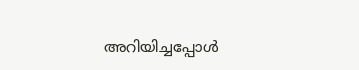അറിയിച്ചപ്പോള്‍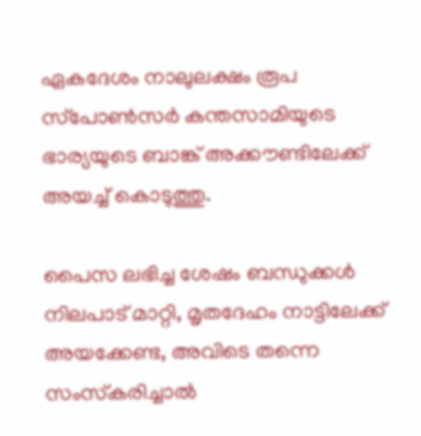ഏകദേശം നാലുലക്ഷം രൂപ സ്‌പോണ്‍സര്‍ കന്തസാമിയുടെ ഭാര്യയുടെ ബാങ്ക് അക്കൗണ്ടിലേക്ക് അയച്ച് കൊടുത്തു.

പൈസ ലഭിച്ച ശേഷം ബന്ധുക്കള്‍ നിലപാട് മാറ്റി, മൃതദേഹം നാട്ടിലേക്ക് അയക്കേണ്ട, അവിടെ തന്നെ സംസ്‌കരിച്ചാല്‍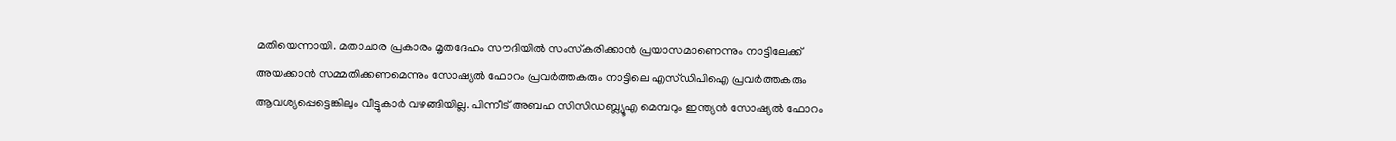മതിയെന്നായി. മതാചാര പ്രകാരം മൃതദേഹം സൗദിയില്‍ സംസ്‌കരിക്കാന്‍ പ്രയാസമാണെന്നും നാട്ടിലേക്ക് അയക്കാന്‍ സമ്മതിക്കണമെന്നും സോഷ്യല്‍ ഫോറം പ്രവര്‍ത്തകരും നാട്ടിലെ എസ്ഡിപിഐ പ്രവര്‍ത്തകരും ആവശ്യപ്പെട്ടെങ്കിലും വീട്ടുകാര്‍ വഴങ്ങിയില്ല. പിന്നീട് അബഹ സിസിഡബ്ല്യൂഎ മെമ്പറും ഇന്ത്യന്‍ സോഷ്യല്‍ ഫോറം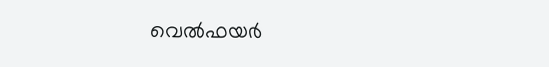വെല്‍ഫയര്‍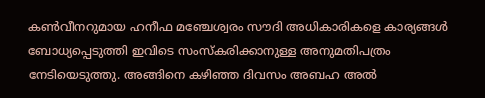കണ്‍വീനറുമായ ഹനീഫ മഞ്ചേശ്വരം സൗദി അധികാരികളെ കാര്യങ്ങള്‍ ബോധ്യപ്പെടുത്തി ഇവിടെ സംസ്‌കരിക്കാനുള്ള അനുമതിപത്രം നേടിയെടുത്തു. അങ്ങിനെ കഴിഞ്ഞ ദിവസം അബഹ അല്‍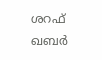ശറഫ് ഖബര്‍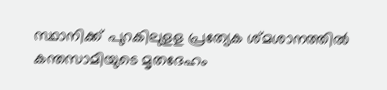സ്ഥാനിക്ക് പുറകിലുളള പ്രത്യേക ശ്മശാനത്തില്‍ കന്തസാമിയുടെ മൃതദേഹം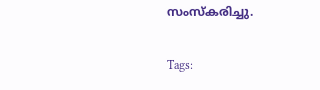സംസ്‌കരിച്ചു.

Tags: